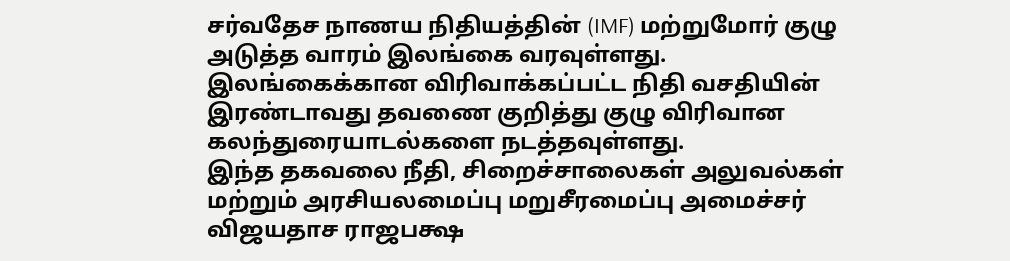சர்வதேச நாணய நிதியத்தின் (IMF) மற்றுமோர் குழு அடுத்த வாரம் இலங்கை வரவுள்ளது.
இலங்கைக்கான விரிவாக்கப்பட்ட நிதி வசதியின் இரண்டாவது தவணை குறித்து குழு விரிவான கலந்துரையாடல்களை நடத்தவுள்ளது.
இந்த தகவலை நீதி, சிறைச்சாலைகள் அலுவல்கள் மற்றும் அரசியலமைப்பு மறுசீரமைப்பு அமைச்சர் விஜயதாச ராஜபக்ஷ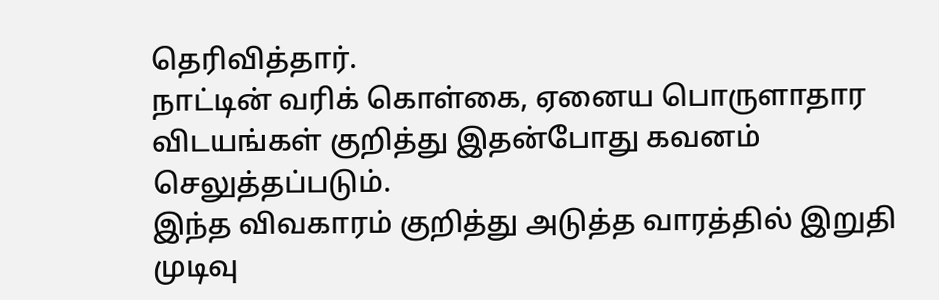தெரிவித்தார்.
நாட்டின் வரிக் கொள்கை, ஏனைய பொருளாதார விடயங்கள் குறித்து இதன்போது கவனம் செலுத்தப்படும்.
இந்த விவகாரம் குறித்து அடுத்த வாரத்தில் இறுதி முடிவு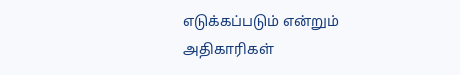எடுக்கப்படும் என்றும் அதிகாரிகள்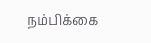நம்பிக்கை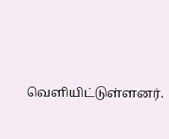வெளியிட்டுள்ளனர்.